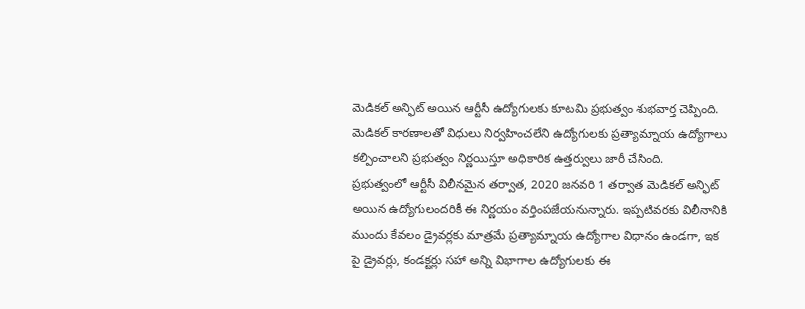మెడికల్ అన్ఫిట్ అయిన ఆర్టీసీ ఉద్యోగులకు కూటమి ప్రభుత్వం శుభవార్త చెప్పింది. మెడికల్ కారణాలతో విధులు నిర్వహించలేని ఉద్యోగులకు ప్రత్యామ్నాయ ఉద్యోగాలు కల్పించాలని ప్రభుత్వం నిర్ణయిస్తూ అధికారిక ఉత్తర్వులు జారీ చేసింది.
ప్రభుత్వంలో ఆర్టీసీ విలీనమైన తర్వాత, 2020 జనవరి 1 తర్వాత మెడికల్ అన్ఫిట్ అయిన ఉద్యోగులందరికీ ఈ నిర్ణయం వర్తింపజేయనున్నారు. ఇప్పటివరకు విలీనానికి ముందు కేవలం డ్రైవర్లకు మాత్రమే ప్రత్యామ్నాయ ఉద్యోగాల విధానం ఉండగా, ఇక పై డ్రైవర్లు, కండక్టర్లు సహా అన్ని విభాగాల ఉద్యోగులకు ఈ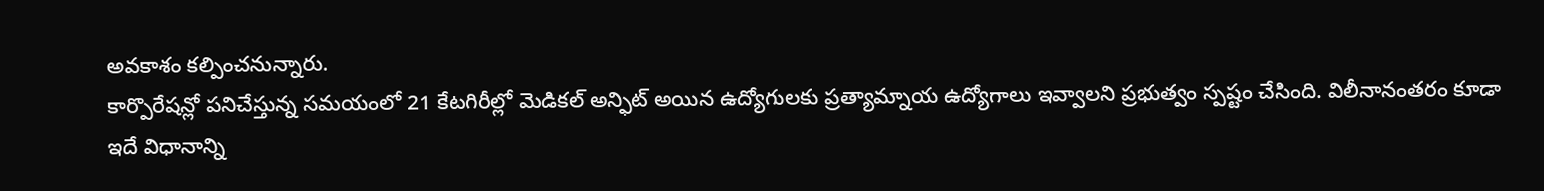అవకాశం కల్పించనున్నారు.
కార్పొరేషన్లో పనిచేస్తున్న సమయంలో 21 కేటగిరీల్లో మెడికల్ అన్ఫిట్ అయిన ఉద్యోగులకు ప్రత్యామ్నాయ ఉద్యోగాలు ఇవ్వాలని ప్రభుత్వం స్పష్టం చేసింది. విలీనానంతరం కూడా ఇదే విధానాన్ని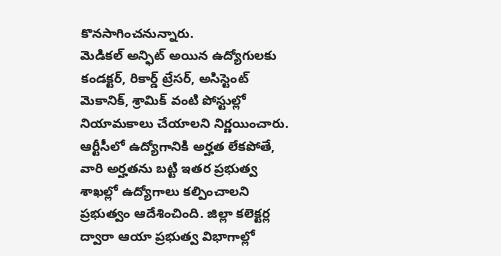కొనసాగించనున్నారు.
మెడికల్ అన్ఫిట్ అయిన ఉద్యోగులకు కండక్టర్, రికార్డ్ ట్రేసర్, అసిస్టెంట్ మెకానిక్, శ్రామిక్ వంటి పోస్టుల్లో నియామకాలు చేయాలని నిర్ణయించారు. ఆర్టీసీలో ఉద్యోగానికి అర్హత లేకపోతే, వారి అర్హతను బట్టి ఇతర ప్రభుత్వ శాఖల్లో ఉద్యోగాలు కల్పించాలని ప్రభుత్వం ఆదేశించింది. జిల్లా కలెక్టర్ల ద్వారా ఆయా ప్రభుత్వ విభాగాల్లో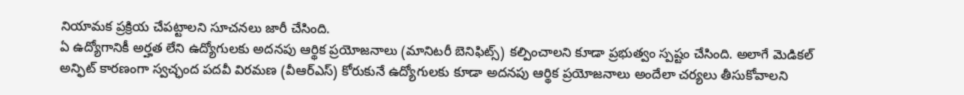నియామక ప్రక్రియ చేపట్టాలని సూచనలు జారీ చేసింది.
ఏ ఉద్యోగానికీ అర్హత లేని ఉద్యోగులకు అదనపు ఆర్థిక ప్రయోజనాలు (మానిటరీ బెనిఫిట్స్) కల్పించాలని కూడా ప్రభుత్వం స్పష్టం చేసింది. అలాగే మెడికల్ అన్ఫిట్ కారణంగా స్వచ్ఛంద పదవీ విరమణ (వీఆర్ఎస్) కోరుకునే ఉద్యోగులకు కూడా అదనపు ఆర్థిక ప్రయోజనాలు అందేలా చర్యలు తీసుకోవాలని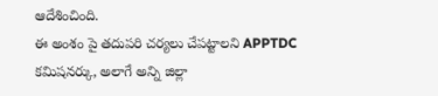ఆదేశించింది.
ఈ అంశం పై తదుపరి చర్యలు చేపట్టాలని APPTDC కమిషనర్కు, అలాగే అన్ని జిల్లా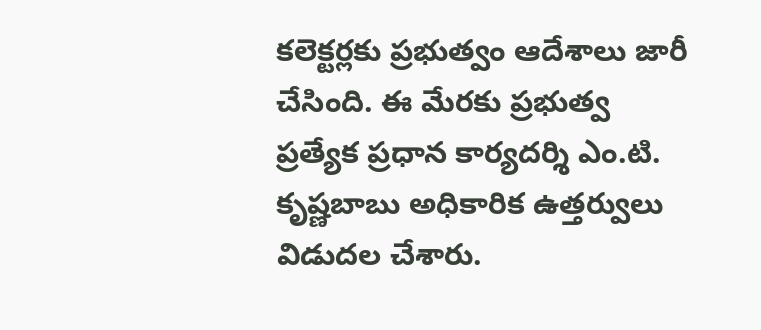కలెక్టర్లకు ప్రభుత్వం ఆదేశాలు జారీ చేసింది. ఈ మేరకు ప్రభుత్వ ప్రత్యేక ప్రధాన కార్యదర్శి ఎం.టి. కృష్ణబాబు అధికారిక ఉత్తర్వులు విడుదల చేశారు.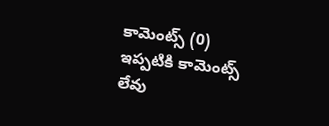కామెంట్స్ (0)
ఇప్పటికి కామెంట్స్ లేవు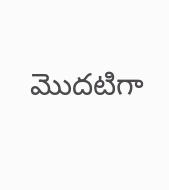మొదటిగా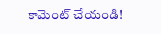కామెంట్ చేయండి!